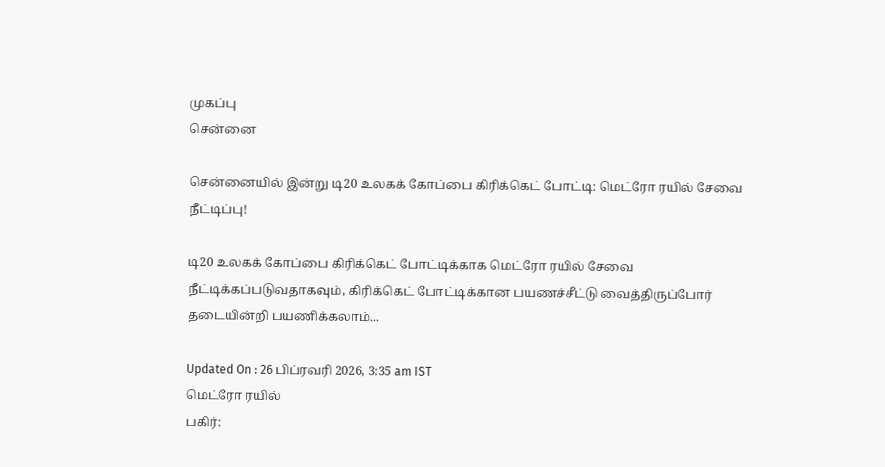முகப்பு
சென்னை

சென்னையில் இன்று டி20 உலகக் கோப்பை கிரிக்கெட் போட்டி: மெட்ரோ ரயில் சேவை நீட்டிப்பு!

டி20 உலகக் கோப்பை கிரிக்கெட் போட்டிக்காக மெட்ரோ ரயில் சேவை நீட்டிக்கப்படுவதாகவும், கிரிக்கெட் போட்டிக்கான பயணச்சீட்டு வைத்திருப்போர் தடையின்றி பயணிக்கலாம்...

Updated On : 26 பிப்ரவரி 2026, 3:35 am IST
மெட்ரோ ரயில்
பகிர்: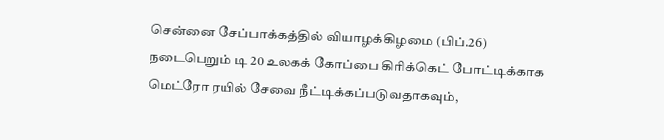சென்னை சேப்பாக்கத்தில் வியாழக்கிழமை (பிப்.26) நடைபெறும் டி 20 உலகக் கோப்பை கிரிக்கெட் போட்டிக்காக மெட்ரோ ரயில் சேவை நீட்டிக்கப்படுவதாகவும்,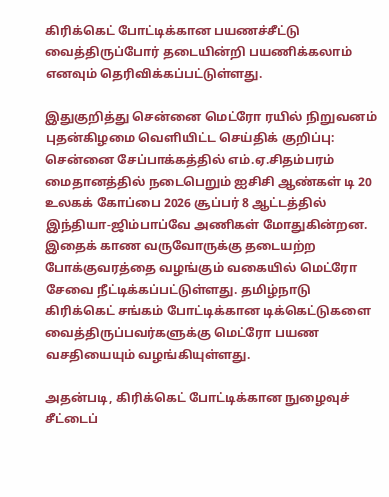கிரிக்கெட் போட்டிக்கான பயணச்சீட்டு வைத்திருப்போர் தடையின்றி பயணிக்கலாம் எனவும் தெரிவிக்கப்பட்டுள்ளது.

இதுகுறித்து சென்னை மெட்ரோ ரயில் நிறுவனம் புதன்கிழமை வெளியிட்ட செய்திக் குறிப்பு: சென்னை சேப்பாக்கத்தில் எம்.ஏ.சிதம்பரம் மைதானத்தில் நடைபெறும் ஐசிசி ஆண்கள் டி 20 உலகக் கோப்பை 2026 சூப்பர் 8 ஆட்டத்தில் இந்தியா-ஜிம்பாப்வே அணிகள் மோதுகின்றன. இதைக் காண வருவோருக்கு தடையற்ற போக்குவரத்தை வழங்கும் வகையில் மெட்ரோ சேவை நீட்டிக்கப்பட்டுள்ளது. தமிழ்நாடு கிரிக்கெட் சங்கம் போட்டிக்கான டிக்கெட்டுகளை வைத்திருப்பவர்களுக்கு மெட்ரோ பயண வசதியையும் வழங்கியுள்ளது.

அதன்படி, கிரிக்கெட் போட்டிக்கான நுழைவுச் சீட்டைப்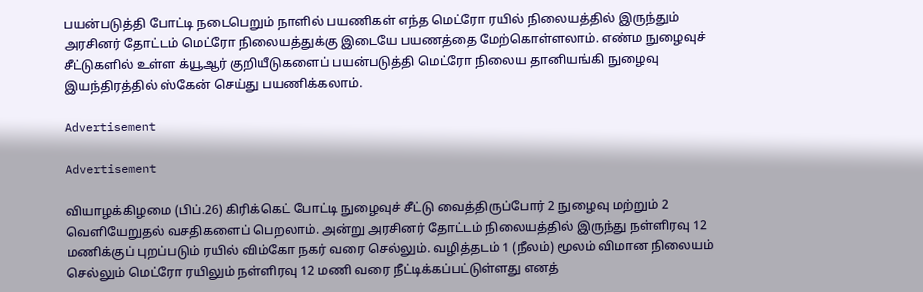பயன்படுத்தி போட்டி நடைபெறும் நாளில் பயணிகள் எந்த மெட்ரோ ரயில் நிலையத்தில் இருந்தும் அரசினர் தோட்டம் மெட்ரோ நிலையத்துக்கு இடையே பயணத்தை மேற்கொள்ளலாம். எண்ம நுழைவுச் சீட்டுகளில் உள்ள க்யூஆர் குறியீடுகளைப் பயன்படுத்தி மெட்ரோ நிலைய தானியங்கி நுழைவு இயந்திரத்தில் ஸ்கேன் செய்து பயணிக்கலாம்.

Advertisement

Advertisement

வியாழக்கிழமை (பிப்.26) கிரிக்கெட் போட்டி நுழைவுச் சீட்டு வைத்திருப்போர் 2 நுழைவு மற்றும் 2 வெளியேறுதல் வசதிகளைப் பெறலாம். அன்று அரசினர் தோட்டம் நிலையத்தில் இருந்து நள்ளிரவு 12 மணிக்குப் புறப்படும் ரயில் விம்கோ நகர் வரை செல்லும். வழித்தடம் 1 (நீலம்) மூலம் விமான நிலையம் செல்லும் மெட்ரோ ரயிலும் நள்ளிரவு 12 மணி வரை நீட்டிக்கப்பட்டுள்ளது எனத்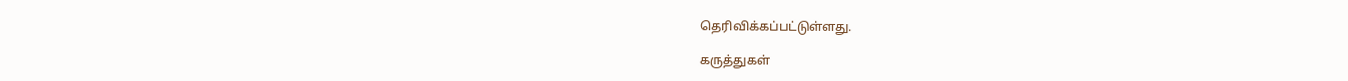தெரிவிக்கப்பட்டுள்ளது.

கருத்துகள்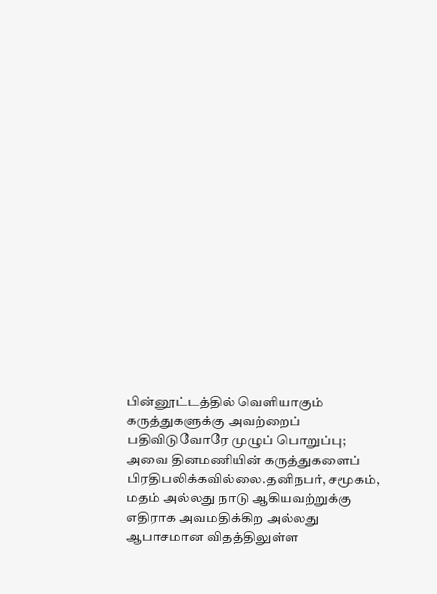பின்னூட்டத்தில் வெளியாகும் கருத்துகளுக்கு அவற்றைப் பதிவிடுவோரே முழுப் பொறுப்பு; அவை தினமணியின் கருத்துகளைப் பிரதிபலிக்கவில்லை.தனிநபர், சமூகம், மதம் அல்லது நாடு ஆகியவற்றுக்கு எதிராக அவமதிக்கிற அல்லது ஆபாசமான விதத்திலுள்ள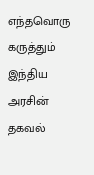எந்தவொரு கருத்தும் இந்திய அரசின் தகவல்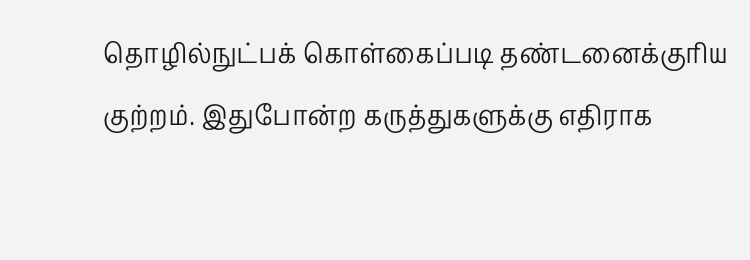தொழில்நுட்பக் கொள்கைப்படி தண்டனைக்குரிய குற்றம். இதுபோன்ற கருத்துகளுக்கு எதிராக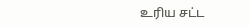உரிய சட்ட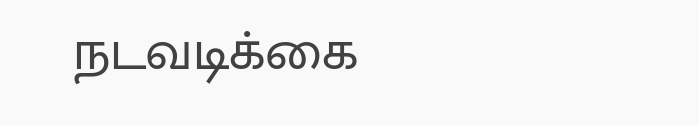நடவடிக்கை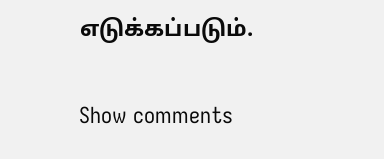எடுக்கப்படும்.

Show comments